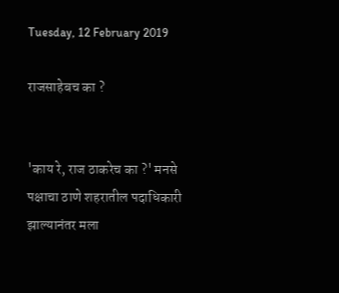Tuesday, 12 February 2019

राजसाहेबच का ?


'काय रे, राज ठाकरेच का ?' मनसे पक्षाचा ठाणे शहरातील पदाधिकारी झाल्यानंतर मला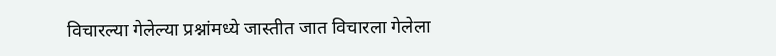विचारल्या गेलेल्या प्रश्नांमध्ये जास्तीत जात विचारला गेलेला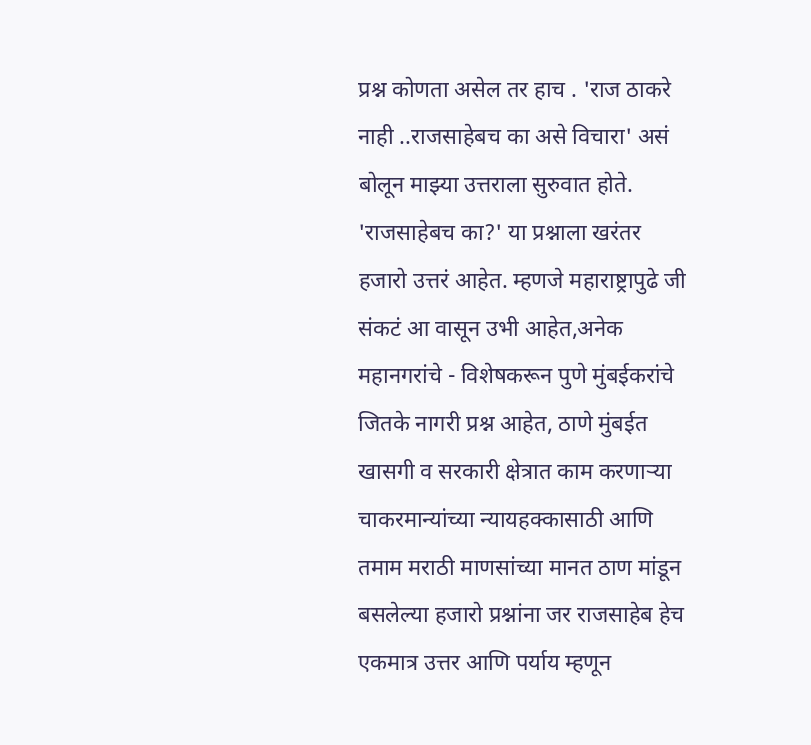प्रश्न कोणता असेल तर हाच . 'राज ठाकरे नाही ..राजसाहेबच का असे विचारा' असं बोलून माझ्या उत्तराला सुरुवात होते.
'राजसाहेबच का?' या प्रश्नाला खरंतर हजारो उत्तरं आहेत. म्हणजे महाराष्ट्रापुढे जी संकटं आ वासून उभी आहेत,अनेक महानगरांचे - विशेषकरून पुणे मुंबईकरांचे जितके नागरी प्रश्न आहेत, ठाणे मुंबईत खासगी व सरकारी क्षेत्रात काम करणाऱ्या चाकरमान्यांच्या न्यायहक्कासाठी आणि तमाम मराठी माणसांच्या मानत ठाण मांडून बसलेल्या हजारो प्रश्नांना जर राजसाहेब हेच एकमात्र उत्तर आणि पर्याय म्हणून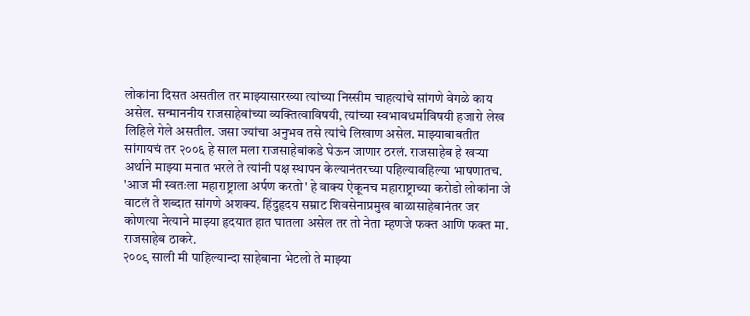लोकांना दिसत असतील तर माझ्यासारख्या त्यांच्या निस्सीम चाहत्यांचे सांगणे वेगळे काय असेल. सन्माननीय राजसाहेबांच्या व्यक्तित्वाविषयी, त्यांच्या स्वभावधर्माविषयी हजारो लेख लिहिले गेले असतील. जसा ज्यांचा अनुभव तसे त्यांचे लिखाण असेल. माझ्याबाबतीत सांगायचं तर २००६ हे साल मला राजसाहेबांकडे घेऊन जाणार ठरलं. राजसाहेब हे खऱ्या अर्थाने माझ्या मनात भरले ते त्यांनी पक्ष स्थापन केल्यानंतरच्या पहिल्यावहिल्या भाषणातच. 'आज मी स्वतःला महाराष्ट्राला अर्पण करतो' हे वाक्य ऐकूनच महाराष्ट्राच्या करोडो लोकांना जे वाटलं ते शब्दात सांगणे अशक्य. हिंदुहृदय सम्राट शिवसेनाप्रमुख बाळासाहेबानंतर जर कोणत्या नेत्याने माझ्या हृदयात हात घातला असेल तर तो नेता म्हणजे फक्त आणि फक्त मा. राजसाहेब ठाकरे.
२००९ साली मी पाहिल्यान्दा साहेबाना भेटलो ते माझ्या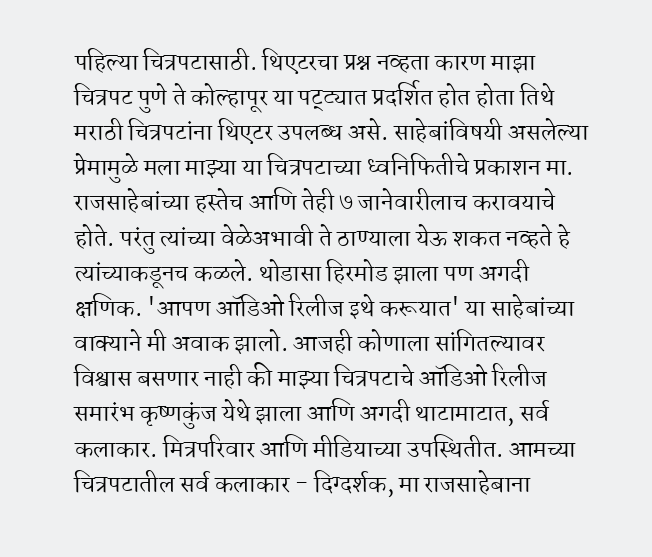पहिल्या चित्रपटासाठी. थिएटरचा प्रश्न नव्हता कारण माझा चित्रपट पुणे ते कोल्हापूर या पट्ट्यात प्रदर्शित होत होता तिथे मराठी चित्रपटांना थिएटर उपलब्ध असे. साहेबांविषयी असलेल्या प्रेमामुळे मला माझ्या या चित्रपटाच्या ध्वनिफितीचे प्रकाशन मा. राजसाहेबांच्या हस्तेच आणि तेही ७ जानेवारीलाच करावयाचे होते. परंतु त्यांच्या वेळेअभावी ते ठाण्याला येऊ शकत नव्हते हे त्यांच्याकडूनच कळले. थोडासा हिरमोड झाला पण अगदी क्षणिक. 'आपण ऑडिओ रिलीज इथे करूयात' या साहेबांच्या वाक्याने मी अवाक झालो. आजही कोणाला सांगितल्यावर विश्वास बसणार नाही की माझ्या चित्रपटाचे ऑडिओ रिलीज समारंभ कृष्णकुंज येथे झाला आणि अगदी थाटामाटात, सर्व कलाकार. मित्रपरिवार आणि मीडियाच्या उपस्थितीत. आमच्या चित्रपटातील सर्व कलाकार - दिग्दर्शक, मा राजसाहेबाना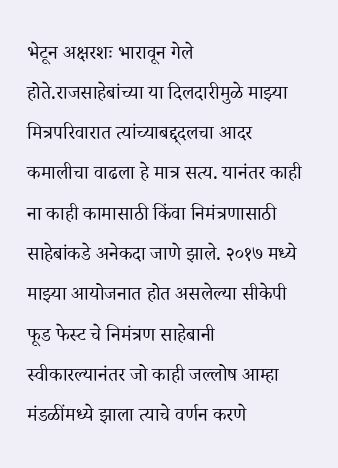भेटून अक्षरशः भारावून गेले होते.राजसाहेबांच्या या दिलदारीमुळे माझ्या मित्रपरिवारात त्यांच्याबद्द्दलचा आदर कमालीचा वाढला हे मात्र सत्य. यानंतर काही ना काही कामासाठी किंवा निमंत्रणासाठी साहेबांकडे अनेकदा जाणे झाले. २०१७ मध्ये माझ्या आयोजनात होत असलेल्या सीकेपी फूड फेस्ट चे निमंत्रण साहेबानी स्वीकारल्यानंतर जो काही जल्लोष आम्हा मंडळींमध्ये झाला त्याचे वर्णन करणे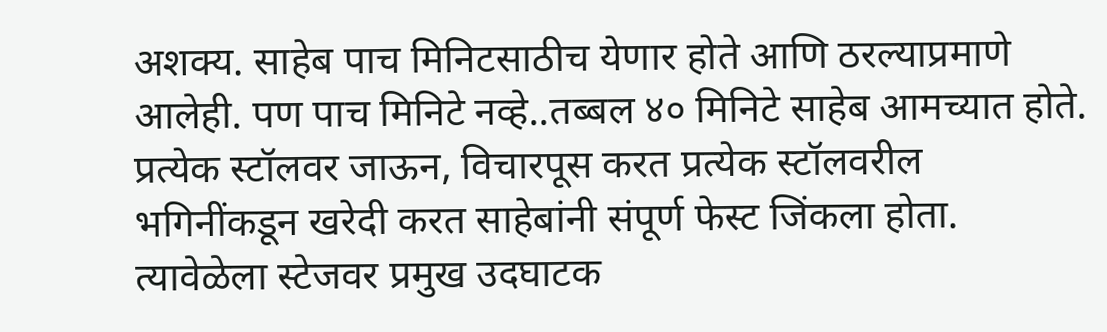अशक्य. साहेब पाच मिनिटसाठीच येणार होते आणि ठरल्याप्रमाणे आलेही. पण पाच मिनिटे नव्हे..तब्बल ४० मिनिटे साहेब आमच्यात होते. प्रत्येक स्टॉलवर जाऊन, विचारपूस करत प्रत्येक स्टॉलवरील भगिनींकडून खरेदी करत साहेबांनी संपूर्ण फेस्ट जिंकला होता. त्यावेळेला स्टेजवर प्रमुख उदघाटक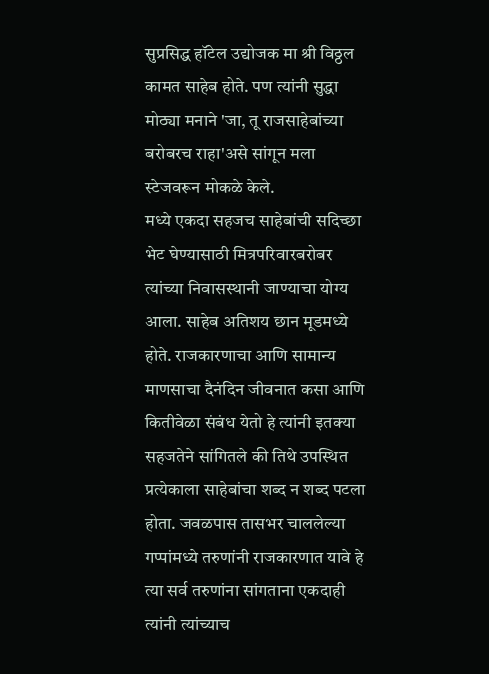सुप्रसिद्ध हॉटेल उद्योजक मा श्री विठ्ठल कामत साहेब होते. पण त्यांनी सुद्धा मोठ्या मनाने 'जा, तू राजसाहेबांच्या बरोबरच राहा'असे सांगून मला स्टेजवरून मोकळे केले.
मध्ये एकदा सहजच साहेबांची सदिच्छा भेट घेण्यासाठी मित्रपरिवारबरोबर त्यांच्या निवासस्थानी जाण्याचा योग्य आला. साहेब अतिशय छान मूडमध्ये होते. राजकारणाचा आणि सामान्य माणसाचा दैनंदिन जीवनात कसा आणि कितीवेळा संबंध येतो हे त्यांनी इतक्या सहजतेने सांगितले की तिथे उपस्थित प्रत्येकाला साहेबांचा शब्द न शब्द पटला होता. जवळपास तासभर चाललेल्या गप्पांमध्ये तरुणांनी राजकारणात यावे हे त्या सर्व तरुणांना सांगताना एकदाही त्यांनी त्यांच्याच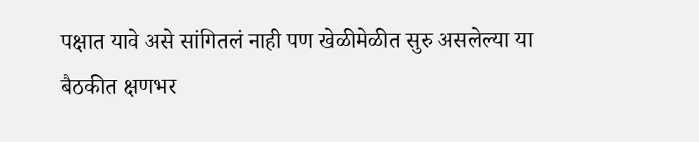पक्षात यावे असे सांगितलं नाही पण खेळीमेळीत सुरु असलेल्या या बैठकीत क्षणभर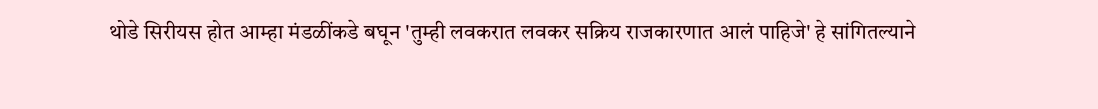थोडे सिरीयस होत आम्हा मंडळींकडे बघून 'तुम्ही लवकरात लवकर सक्रिय राजकारणात आलं पाहिजे' हे सांगितल्याने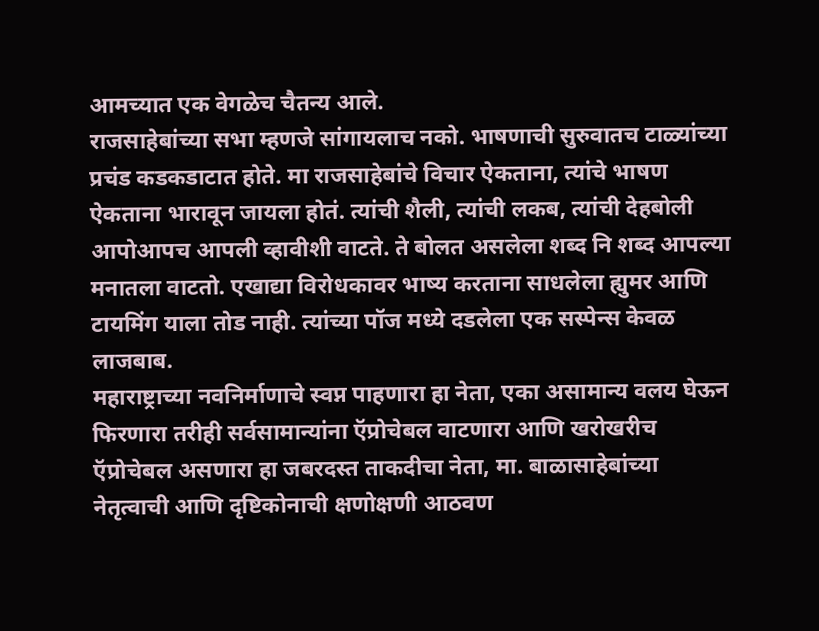आमच्यात एक वेगळेच चैतन्य आले.
राजसाहेबांच्या सभा म्हणजे सांगायलाच नको. भाषणाची सुरुवातच टाळ्यांच्या प्रचंड कडकडाटात होते. मा राजसाहेबांचे विचार ऐकताना, त्यांचे भाषण ऐकताना भारावून जायला होतं. त्यांची शैली, त्यांची लकब, त्यांची देहबोली आपोआपच आपली व्हावीशी वाटते. ते बोलत असलेला शब्द नि शब्द आपल्या मनातला वाटतो. एखाद्या विरोधकावर भाष्य करताना साधलेला ह्युमर आणि टायमिंग याला तोड नाही. त्यांच्या पॉज मध्ये दडलेला एक सस्पेन्स केवळ लाजबाब.
महाराष्ट्राच्या नवनिर्माणाचे स्वप्न पाहणारा हा नेता, एका असामान्य वलय घेऊन फिरणारा तरीही सर्वसामान्यांना ऍप्रोचेबल वाटणारा आणि खरोखरीच ऍप्रोचेबल असणारा हा जबरदस्त ताकदीचा नेता, मा. बाळासाहेबांच्या नेतृत्वाची आणि दृष्टिकोनाची क्षणोक्षणी आठवण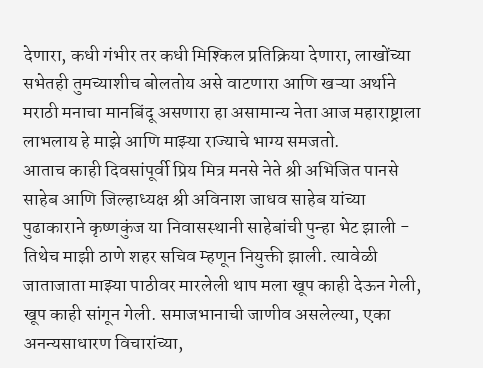देणारा, कधी गंभीर तर कधी मिश्किल प्रतिक्रिया देणारा, लाखोंच्या सभेतही तुमच्याशीच बोलतोय असे वाटणारा आणि खऱ्या अर्थाने मराठी मनाचा मानबिंदू असणारा हा असामान्य नेता आज महाराष्ट्राला लाभलाय हे माझे आणि माझ्या राज्याचे भाग्य समजतो.
आताच काही दिवसांपूर्वी प्रिय मित्र मनसे नेते श्री अभिजित पानसे साहेब आणि जिल्हाध्यक्ष श्री अविनाश जाधव साहेब यांच्या पुढाकाराने कृष्णकुंज या निवासस्थानी साहेबांची पुन्हा भेट झाली - तिथेच माझी ठाणे शहर सचिव म्हणून नियुक्ती झाली. त्यावेळी जाताजाता माझ्या पाठीवर मारलेली थाप मला खूप काही देऊन गेली, खूप काही सांगून गेली. समाजभानाची जाणीव असलेल्या, एका अनन्यसाधारण विचारांच्या,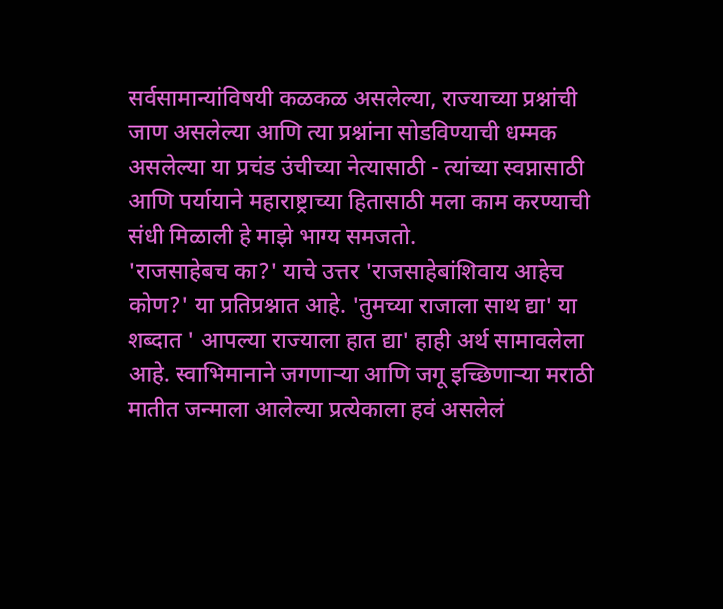सर्वसामान्यांविषयी कळकळ असलेल्या, राज्याच्या प्रश्नांची जाण असलेल्या आणि त्या प्रश्नांना सोडविण्याची धम्मक असलेल्या या प्रचंड उंचीच्या नेत्यासाठी - त्यांच्या स्वप्नासाठी आणि पर्यायाने महाराष्ट्राच्या हितासाठी मला काम करण्याची संधी मिळाली हे माझे भाग्य समजतो.
'राजसाहेबच का?' याचे उत्तर 'राजसाहेबांशिवाय आहेच कोण?' या प्रतिप्रश्नात आहे. 'तुमच्या राजाला साथ द्या' या शब्दात ' आपल्या राज्याला हात द्या' हाही अर्थ सामावलेला आहे. स्वाभिमानाने जगणाऱ्या आणि जगू इच्छिणाऱ्या मराठी मातीत जन्माला आलेल्या प्रत्येकाला हवं असलेलं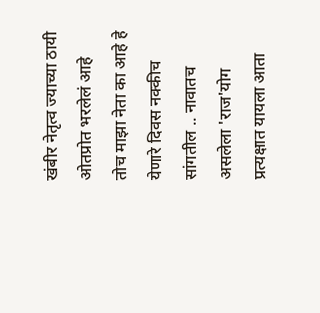खंबीर नेतृत्व ज्याच्या ठायी ओतप्रोत भरलेलं आहे तोच माझा नेता का आहे हे येणारे दिवस नक्कीच सांगतील .. नावातच असलेला 'राज'योग प्रत्यक्षात यायला आता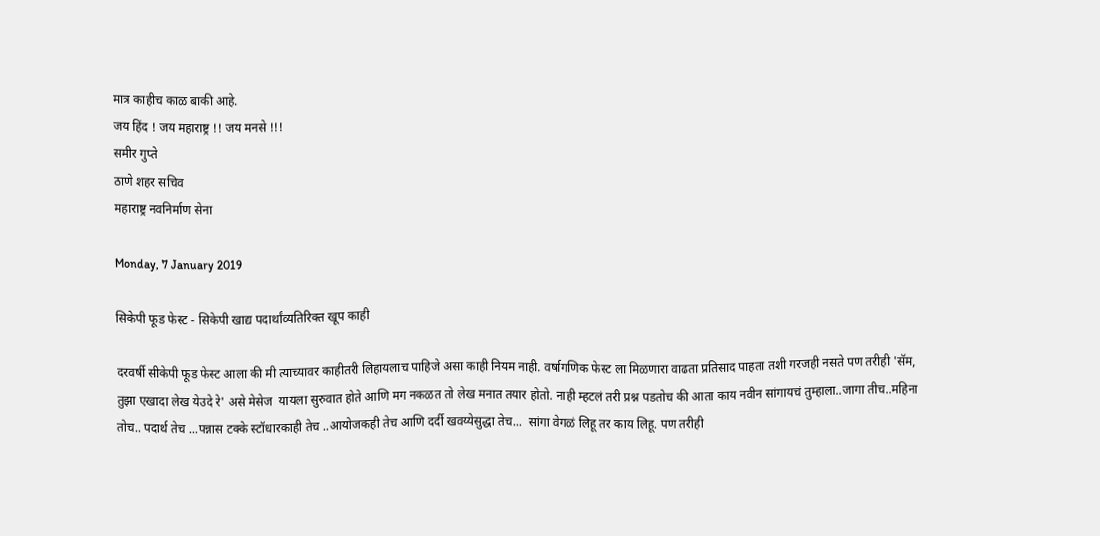मात्र काहीच काळ बाकी आहे.
जय हिंद ! जय महाराष्ट्र !! जय मनसे !!!
समीर गुप्ते
ठाणे शहर सचिव
महाराष्ट्र नवनिर्माण सेना

Monday, 7 January 2019

सिकेपी फूड फेस्ट - सिकेपी खाद्य पदार्थांव्यतिरिक्त खूप काही

दरवर्षी सीकेपी फूड फेस्ट आला की मी त्याच्यावर काहीतरी लिहायलाच पाहिजे असा काही नियम नाही. वर्षागणिक फेस्ट ला मिळणारा वाढता प्रतिसाद पाहता तशी गरजही नसते पण तरीही 'सॅम, तुझा एखादा लेख येउदे रे' असे मेसेज  यायला सुरुवात होते आणि मग नकळत तो लेख मनात तयार होतो. नाही म्हटलं तरी प्रश्न पडतोच की आता काय नवीन सांगायचं तुम्हाला..जागा तीच..महिना तोच.. पदार्थ तेच ...पन्नास टक्के स्टॉधारकाही तेच ..आयोजकही तेच आणि दर्दी खवय्येसुद्धा तेच...  सांगा वेगळं लिहू तर काय लिहू. पण तरीही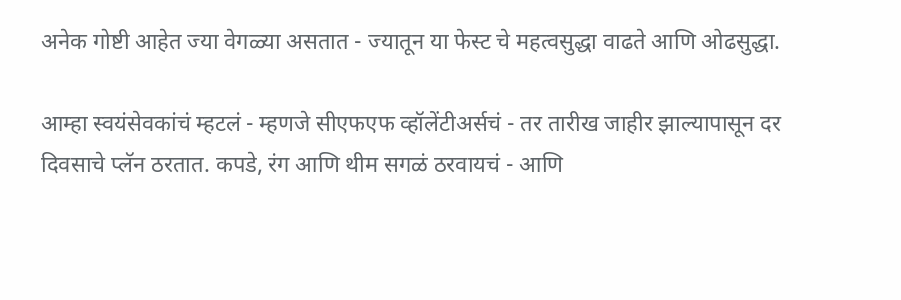अनेक गोष्टी आहेत ज्या वेगळ्या असतात - ज्यातून या फेस्ट चे महत्वसुद्धा वाढते आणि ओढसुद्धा.

आम्हा स्वयंसेवकांचं म्हटलं - म्हणजे सीएफएफ व्हॉलेंटीअर्सचं - तर तारीख जाहीर झाल्यापासून दर दिवसाचे प्लॅन ठरतात. कपडे, रंग आणि थीम सगळं ठरवायचं - आणि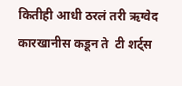कितीही आधी ठरलं तरी ऋग्वेद कारखानीस कडून ते  टी शर्ट्स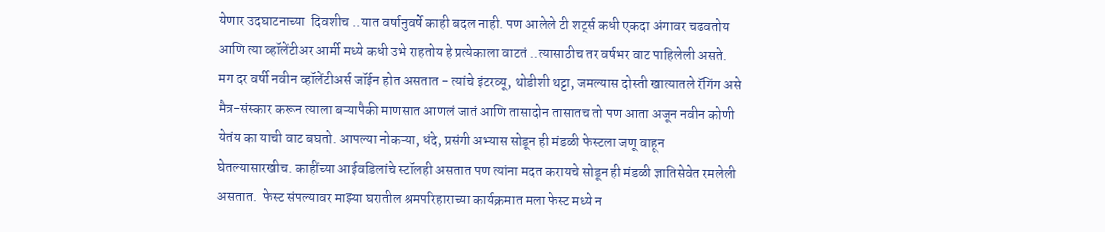येणार उदघाटनाच्या  दिवशीच ..यात वर्षानुवर्षे काही बदल नाही. पण आलेले टी शर्ट्स कधी एकदा अंगावर चढवतोय आणि त्या व्हॉलेंटीअर आर्मी मध्ये कधी उभे राहतोय हे प्रत्येकाला वाटतं ..त्यासाठीच तर वर्षभर वाट पाहिलेली असते. मग दर वर्षी नवीन व्हॉलेंटीअर्स जॉईन होत असतात - त्यांचे इंटरव्यू, थोडीशी थट्टा, जमल्यास दोस्ती खात्यातले रॅगिंग असे  मैत्र-संस्कार करून त्याला बऱ्यापैकी माणसात आणलं जातं आणि तासादोन तासातच तो पण आता अजून नवीन कोणी येतंय का याची वाट बघतो. आपल्या नोकऱ्या, धंदे, प्रसंगी अभ्यास सोडून ही मंडळी फेस्टला जणू वाहून घेतल्यासारखीच. काहींच्या आईवडिलांचे स्टॉलही असतात पण त्यांना मदत करायचे सोडून ही मंडळी ज्ञातिसेवेत रमलेली असतात.  फेस्ट संपल्यावर माझ्या घरातील श्रमपरिहाराच्या कार्यक्रमात मला फेस्ट मध्ये न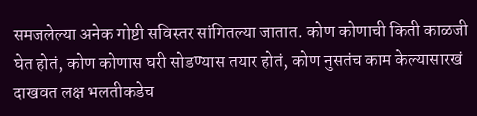समजलेल्या अनेक गोष्टी सविस्तर सांगितल्या जातात. कोण कोणाची किती काळजी घेत होतं, कोण कोणास घरी सोडण्यास तयार होतं, कोण नुसतंच काम केल्यासारखं दाखवत लक्ष भलतीकडेच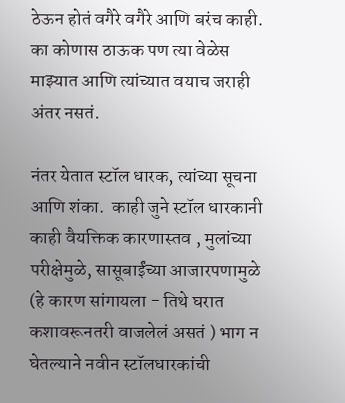ठेऊन होतं वगैरे वगैरे आणि बरंच काही. का कोणास ठाऊक पण त्या वेळेस माझ्यात आणि त्यांच्यात वयाच जराही अंतर नसतं.

नंतर येतात स्टॉल धारक, त्यांच्या सूचना आणि शंका.  काही जुने स्टॉल धारकानी काही वैयक्तिक कारणास्तव , मुलांच्या परीक्षेमुळे, सासूबाईंच्या आजारपणामुळे (हे कारण सांगायला - तिथे घरात कशावरूनतरी वाजलेलं असतं ) भाग न घेतल्याने नवीन स्टॉलधारकांची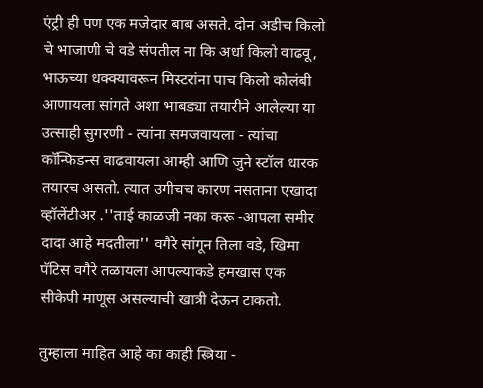एंट्री ही पण एक मजेदार बाब असते. दोन अडीच किलो चे भाजाणी चे वडे संपतील ना कि अर्धा किलो वाढवू, भाऊच्या धक्क्यावरून मिस्टरांना पाच किलो कोलंबी आणायला सांगते अशा भाबड्या तयारीने आलेल्या या उत्साही सुगरणी - त्यांना समजवायला - त्यांचा कॉन्फिडन्स वाढवायला आम्ही आणि जुने स्टॉल धारक तयारच असतो. त्यात उगीचच कारण नसताना एखादा व्हॉलेंटीअर .''ताई काळजी नका करू -आपला समीर दादा आहे मदतीला'' वगैरे सांगून तिला वडे, खिमा पॅटिस वगैरे तळायला आपल्याकडे हमखास एक सीकेपी माणूस असल्याची खात्री देऊन टाकतो.

तुम्हाला माहित आहे का काही स्त्रिया -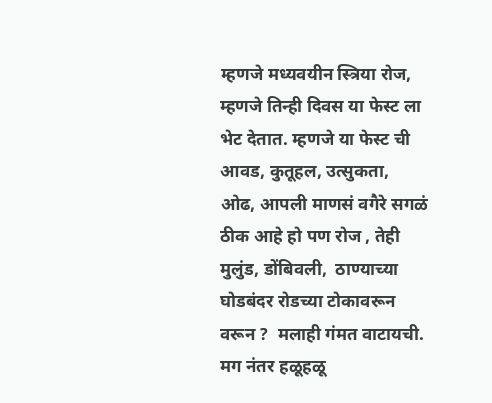म्हणजे मध्यवयीन स्त्रिया रोज, म्हणजे तिन्ही दिवस या फेस्ट ला भेट देतात. म्हणजे या फेस्ट ची आवड, कुतूहल, उत्सुकता, ओढ, आपली माणसं वगैरे सगळं ठीक आहे हो पण रोज , तेही मुलुंड, डोंबिवली,  ठाण्याच्या घोडबंदर रोडच्या टोकावरून वरून ?  मलाही गंमत वाटायची. मग नंतर हळूहळू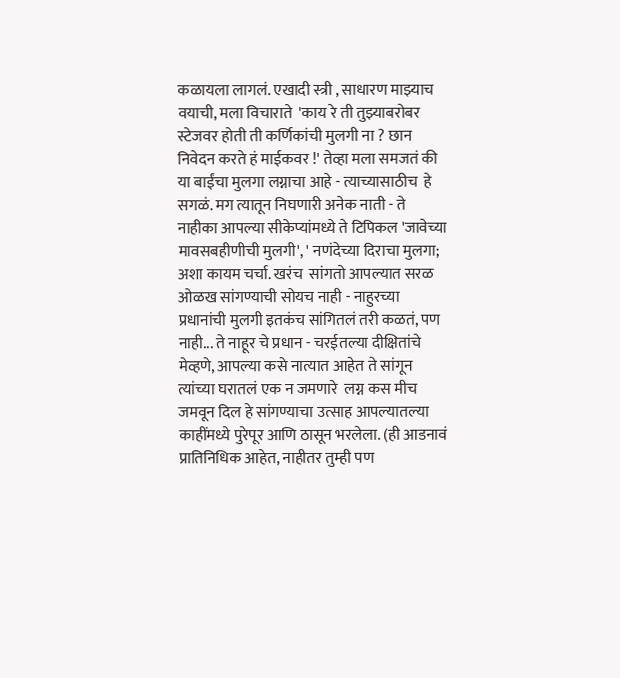कळायला लागलं. एखादी स्त्री , साधारण माझ्याच वयाची, मला विचाराते  'काय रे ती तुझ्याबरोबर स्टेजवर होती ती कर्णिकांची मुलगी ना ? छान निवेदन करते हं माईकवर !' तेव्हा मला समजतं की या बाईंचा मुलगा लग्नाचा आहे - त्याच्यासाठीच  हे सगळं. मग त्यातून निघणारी अनेक नाती - ते नाहीका आपल्या सीकेप्यांमध्ये ते टिपिकल 'जावेच्या मावसबहीणीची मुलगी', ' नणंदेच्या दिराचा मुलगा; अशा कायम चर्चा. खरंच  सांगतो आपल्यात सरळ ओळख सांगण्याची सोयच नाही - नाहुरच्या प्रधानांची मुलगी इतकंच सांगितलं तरी कळतं, पण नाही... ते नाहूर चे प्रधान - चरईतल्या दीक्षितांचे मेव्हणे, आपल्या कसे नात्यात आहेत ते सांगून त्यांच्या घरातलं एक न जमणारे  लग्न कस मीच जमवून दिल हे सांगण्याचा उत्साह आपल्यातल्या काहींमध्ये पुरेपूर आणि ठासून भरलेला. (ही आडनावं प्रातिनिधिक आहेत, नाहीतर तुम्ही पण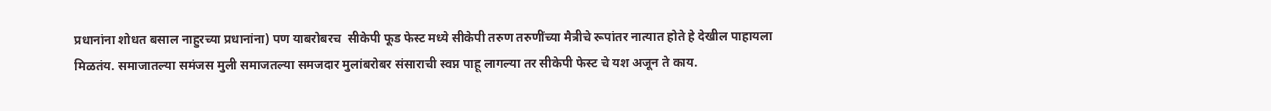प्रधानांना शोधत बसाल नाहुरच्या प्रधानांना) पण याबरोबरच  सीकेपी फूड फेस्ट मध्ये सीकेपी तरुण तरुणींच्या मैत्रीचे रूपांतर नात्यात होते हे देखील पाहायला मिळतंय. समाजातल्या समंजस मुली समाजतल्या समजदार मुलांबरोबर संसाराची स्वप्न पाहू लागल्या तर सीकेपी फेस्ट चे यश अजून ते काय.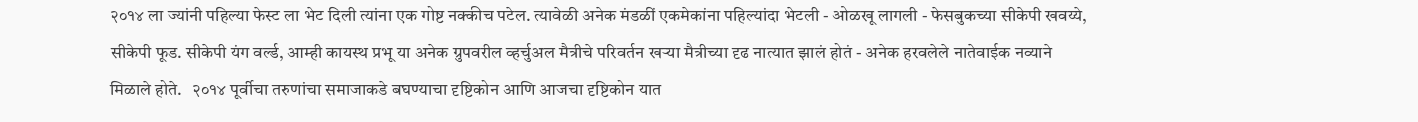२०१४ ला ज्यांनी पहिल्या फेस्ट ला भेट दिली त्यांना एक गोष्ट नक्कीच पटेल. त्यावेळी अनेक मंडळीं एकमेकांना पहिल्यांदा भेटली - ओळखू लागली - फेसबुकच्या सीकेपी खवय्ये, सीकेपी फूड. सीकेपी यंग वर्ल्ड, आम्ही कायस्थ प्रभू या अनेक ग्रुपवरील व्हर्चुअल मैत्रीचे परिवर्तन खऱ्या मैत्रीच्या दृढ नात्यात झालं होतं - अनेक हरवलेले नातेवाईक नव्याने मिळाले होते.   २०१४ पूर्वीचा तरुणांचा समाजाकडे बघण्याचा दृष्टिकोन आणि आजचा दृष्टिकोन यात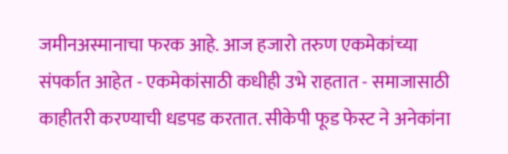जमीनअस्मानाचा फरक आहे. आज हजारो तरुण एकमेकांच्या संपर्कात आहेत - एकमेकांसाठी कधीही उभे राहतात - समाजासाठी काहीतरी करण्याची धडपड करतात. सीकेपी फूड फेस्ट ने अनेकांना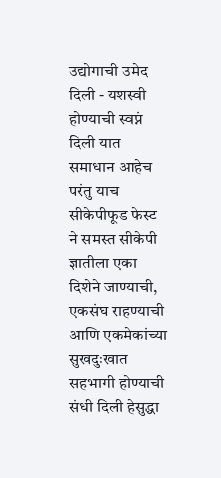उद्योगाची उमेद  दिली - यशस्वी होण्याची स्वप्नं दिली यात समाधान आहेच परंतु याच सीकेपीफूड फेस्ट ने समस्त सीकेपी ज्ञातीला एका दिशेने जाण्याची, एकसंघ राहण्याची आणि एकमेकांच्या सुखदुःखात सहभागी होण्याची संधी दिली हेसुद्धा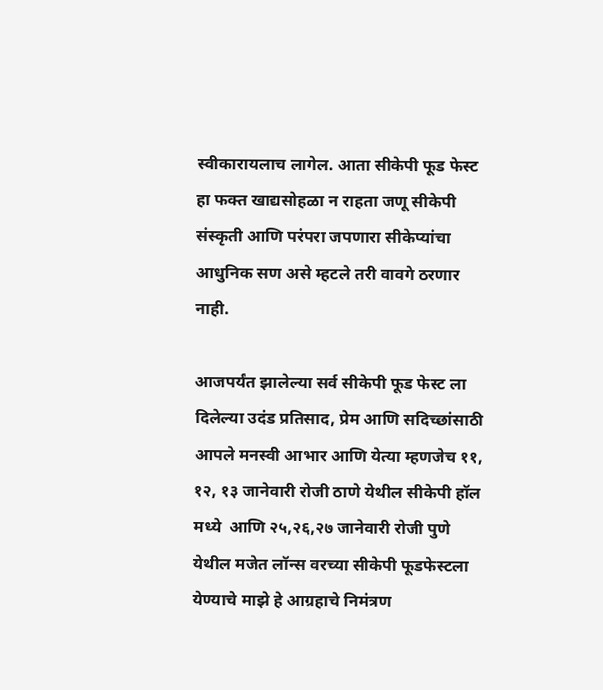स्वीकारायलाच लागेल. आता सीकेपी फूड फेस्ट हा फक्त खाद्यसोहळा न राहता जणू सीकेपी संस्कृती आणि परंपरा जपणारा सीकेप्यांचा आधुनिक सण असे म्हटले तरी वावगे ठरणार नाही.

आजपर्यंत झालेल्या सर्व सीकेपी फूड फेस्ट ला दिलेल्या उदंड प्रतिसाद, प्रेम आणि सदिच्छांसाठी आपले मनस्वी आभार आणि येत्या म्हणजेच ११, १२, १३ जानेवारी रोजी ठाणे येथील सीकेपी हॉल मध्ये  आणि २५,२६,२७ जानेवारी रोजी पुणे येथील मजेत लॉन्स वरच्या सीकेपी फूडफेस्टला येण्याचे माझे हे आग्रहाचे निमंत्रण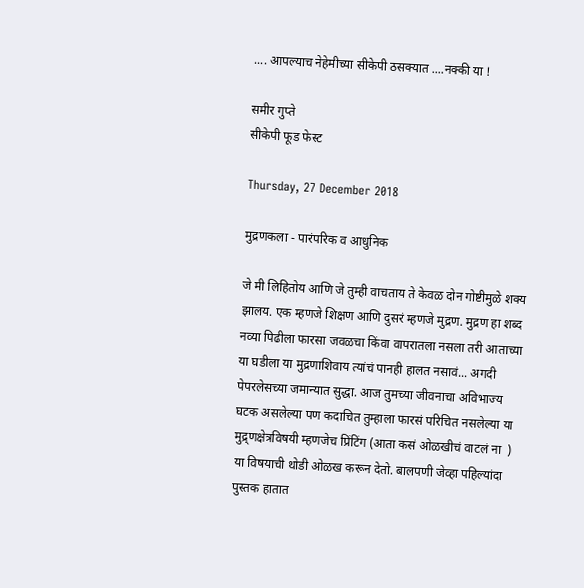.... आपल्याच नेहेमीच्या सीकेपी ठसक्यात ....नक्की या !

समीर गुप्ते
सीकेपी फूड फेस्ट

Thursday, 27 December 2018

मुद्रणकला - पारंपरिक व आधुनिक

जे मी लिहितोय आणि जे तुम्ही वाचताय ते केवळ दोन गोष्टीमुळे शक्य झालय. एक म्हणजे शिक्षण आणि दुसरं म्हणजे मुद्रण. मुद्रण हा शब्द नव्या पिढीला फारसा जवळचा किंवा वापरातला नसला तरी आताच्या या घडीला या मुद्रणाशिवाय त्यांचं पानही हालत नसावं... अगदी पेपरलेसच्या जमान्यात सुद्धा. आज तुमच्या जीवनाचा अविभाज्य घटक असलेल्या पण कदाचित तुम्हाला फारसं परिचित नसलेल्या या मुद्र्णक्षेत्रविषयी म्हणजेच प्रिंटिंग (आता कसं ओळखीचं वाटलं ना  ) या विषयाची थोडी ओळख करून देतो. बालपणी जेव्हा पहिल्यांदा पुस्तक हातात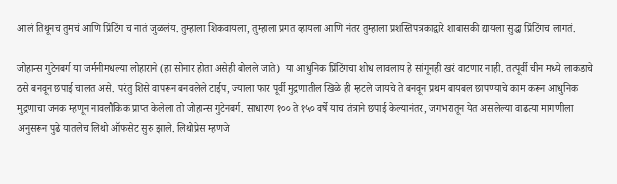आलं तिथूनच तुमचं आणि प्रिंटिंग च नातं जुळलंय. तुम्हाला शिकवायला, तुम्हाला प्रगत व्हायला आणि नंतर तुम्हाला प्रशस्तिपत्रकाद्वारे शाबासकी द्यायला सुद्धा प्रिंटिंगच लागतं.

जोहान्स गुटेनबर्ग या जर्मनीमधल्या लोहाराने (हा सोनार होता असेही बोलले जाते)  या आधुनिक प्रिंटिंगचा शोध लावलाय हे सांगूनही खरं वाटणार नाही. तत्पूर्वी चीन मध्ये लाकडाचे ठसे बनवून छपाई चालत असे. परंतु शिसे वापरून बनवलेले टाईप, ज्याला फार पूर्वी मुद्रणातील खिळे ही म्हटले जायचे ते बनवून प्रथम बायबल छापण्याचे काम करून आधुनिक मुद्रणाचा जनक म्हणून नावलौकिक प्राप्त केलेला तो जोहान्स गुटेनबर्ग. साधारण १०० ते १५० वर्षे याच तंत्राने छपाई केल्यानंतर, जगभरातून येत असलेल्या वाढत्या मागणीला अनुसरून पुढे यातलेच लिथो ऑफसेट सुरु झाले. लिथोप्रेस म्हणजे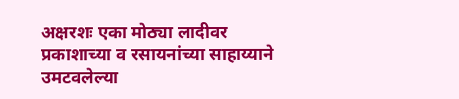अक्षरशः एका मोठ्या लादीवर प्रकाशाच्या व रसायनांच्या साहाय्याने उमटवलेल्या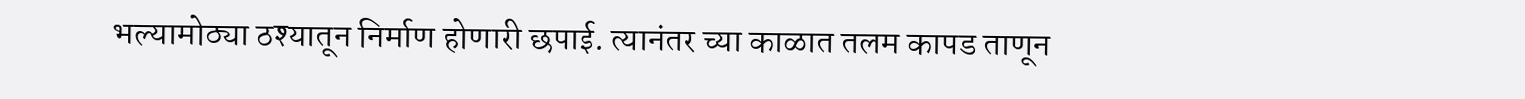भल्यामोठ्या ठश्यातून निर्माण होणारी छपाई. त्यानंतर च्या काळात तलम कापड ताणून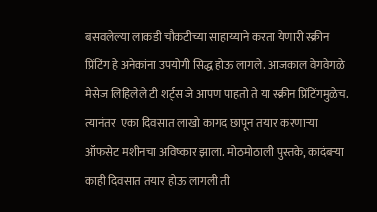बसवलेल्या लाकडी चौकटीच्या साहाय्याने करता येणारी स्क्रीन प्रिंटिंग हे अनेकांना उपयोगी सिद्ध होऊ लागले. आजकाल वेगवेगळे मेसेज लिहिलेले टी शर्ट्स जे आपण पाहतो ते या स्क्रीन प्रिंटिंगमुळेच.  त्यानंतर  एका दिवसात लाखो कागद छापून तयार करणाऱ्या ऑफसेट मशीनचा अविष्कार झाला. मोठमोठाली पुस्तके, कादंबऱ्या काही दिवसात तयार होऊ लागली ती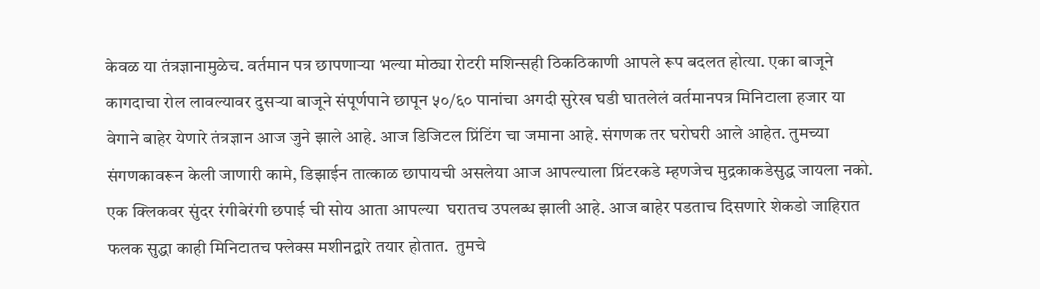केवळ या तंत्रज्ञानामुळेच. वर्तमान पत्र छापणाऱ्या भल्या मोठ्या रोटरी मशिन्सही ठिकठिकाणी आपले रूप बदलत होत्या. एका बाजूने कागदाचा रोल लावल्यावर दुसऱ्या बाजूने संपूर्णपाने छापून ५०/६० पानांचा अगदी सुरेख घडी घातलेलं वर्तमानपत्र मिनिटाला हजार या वेगाने बाहेर येणारे तंत्रज्ञान आज जुने झाले आहे. आज डिजिटल प्रिंटिंग चा जमाना आहे. संगणक तर घरोघरी आले आहेत. तुमच्या संगणकावरून केली जाणारी कामे, डिझाईन तात्काळ छापायची असलेया आज आपल्याला प्रिंटरकडे म्हणजेच मुद्रकाकडेसुद्ध जायला नको. एक क्लिकवर सुंदर रंगीबेरंगी छपाई ची सोय आता आपल्या  घरातच उपलब्ध झाली आहे. आज बाहेर पडताच दिसणारे शेकडो जाहिरात फलक सुद्धा काही मिनिटातच फ्लेक्स मशीनद्वारे तयार होतात.  तुमचे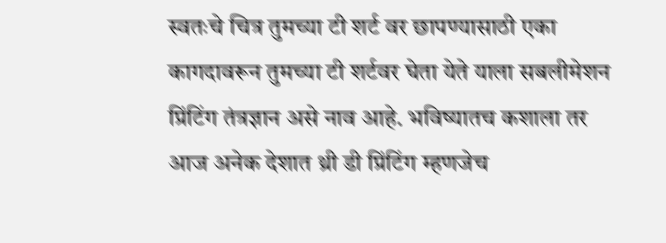स्वतःचे चित्र तुमच्या टी शर्ट वर छापण्यासाठी एका कागदावरून तुमच्या टी शर्टवर घेता येते याला सबलीमेशन प्रिंटिंग तंत्रज्ञान असे नाव आहे. भविष्यातच कशाला तर आज अनेक देशात थ्री डी प्रिंटिंग म्हणजेच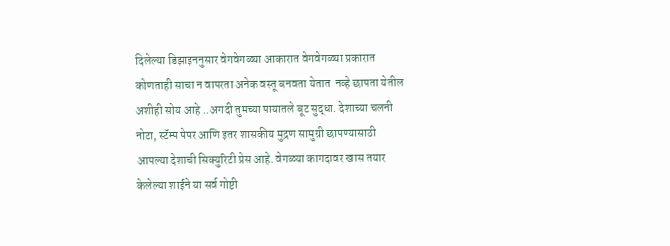दिलेल्या डिझाइननुसार वेगवेगळ्या आकारात वेगवेगळ्या प्रकारात कोणताही साचा न वापरता अनेक वस्तू बनवता येतात  नव्हे छापता येतील अशीही सोय आहे ..अगदी तुमच्या पायातले बूट सुद्धा. देशाच्या चलनी नोटा, स्टॅम्प पेपर आणि इतर शासकीय मुद्रण सामुग्री छापण्यासाठी आपल्या देशाची सिक्युरिटी प्रेस आहे. वेगळ्या कागदावर खास तयार केलेल्या शाईने या सर्व गोष्टी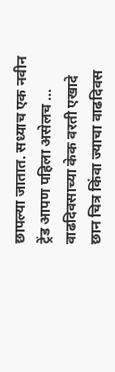छापल्या जातात. सध्याच एक नवीन ट्रेंड आपण पहिला असेलच ... वाढदिवसाच्या केक वरती एखादे छान चित्र किंवा ज्याचा वाढदिवस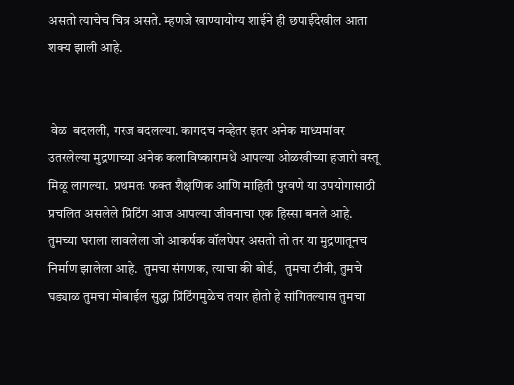असतो त्याचेच चित्र असते. म्हणजे खाण्यायोग्य शाईने ही छपाईदेखील आता शक्य झाली आहे.


 वेळ  बदलली, गरज बदलल्या. कागदच नव्हेतर इतर अनेक माध्यमांवर उतरलेल्या मुद्रणाच्या अनेक कलाविष्कारामधें आपल्या ओळखीच्या हजारो वस्तू मिळू लागल्या.  प्रथमतः फक्त शैक्षणिक आणि माहिती पुरवणे या उपयोगासाठी प्रचलित असलेले प्रिंटिंग आज आपल्या जीवनाचा एक हिस्सा बनले आहे.
तुमच्या घराला लावलेला जो आकर्षक वॉलपेपर असतो तो तर या मुद्रणातूनच निर्माण झालेला आहे.  तुमचा संगणक, त्याचा की बोर्ड,   तुमचा टीवी, तुमचे घड्याळ तुमचा मोबाईल सुद्धा प्रिंटिंगमुळेच तयार होतो हे सांगितल्यास तुमचा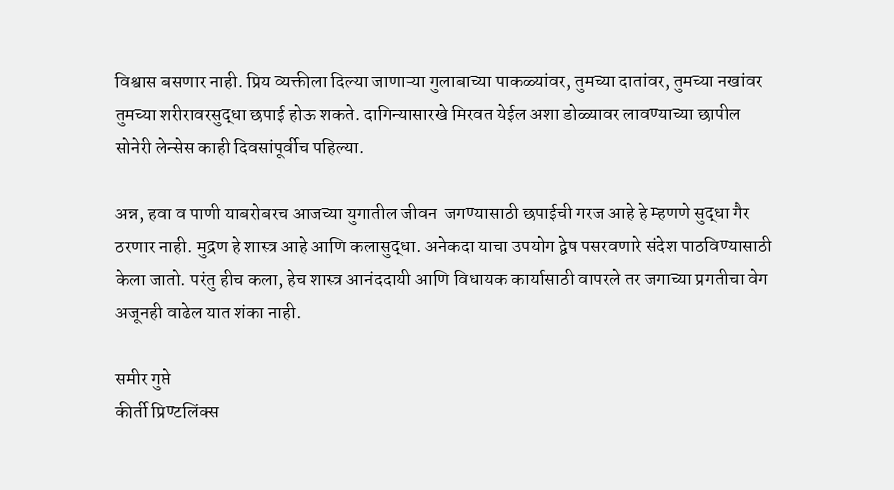विश्वास बसणार नाही. प्रिय व्यक्तीला दिल्या जाणाऱ्या गुलाबाच्या पाकळ्यांवर, तुमच्या दातांवर, तुमच्या नखांवर तुमच्या शरीरावरसुद्धा छपाई होऊ शकते. दागिन्यासारखे मिरवत येईल अशा डोळ्यावर लावण्याच्या छापील सोनेरी लेन्सेस काही दिवसांपूर्वीच पहिल्या.

अन्न, हवा व पाणी याबरोबरच आजच्या युगातील जीवन  जगण्यासाठी छपाईची गरज आहे हे म्हणणे सुद्धा गैर ठरणार नाही. मुद्रण हे शास्त्र आहे आणि कलासुद्धा. अनेकदा याचा उपयोग द्वेष पसरवणारे संदेश पाठविण्यासाठी केला जातो. परंतु हीच कला, हेच शास्त्र आनंददायी आणि विधायक कार्यासाठी वापरले तर जगाच्या प्रगतीचा वेग अजूनही वाढेल यात शंका नाही.

समीर गुप्ते
कीर्ती प्रिण्टलिंक्स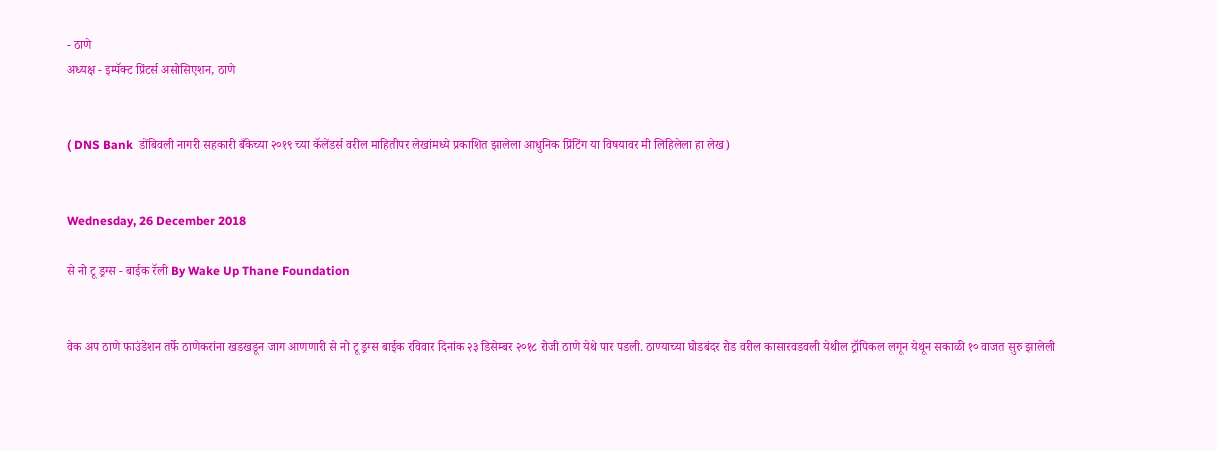- ठाणे
अध्यक्ष - इम्पॅक्ट प्रिंटर्स असोसिएशन, ठाणे


( DNS Bank  डोंबिवली नागरी सहकारी बँकेच्या २०१९ च्या कॅलेंडर्स वरील माहितीपर लेखांमध्ये प्रकाशित झालेला आधुनिक प्रिंटिंग या विषयावर मी लिहिलेला हा लेख)


Wednesday, 26 December 2018

से नो टू ड्रग्स - बाईक रॅली By Wake Up Thane Foundation


वेक अप ठाणे फाउंडेशन तर्फे ठाणेकरांना खडखडून जाग आणणारी से नो टू ड्रग्स बाईक रविवार दिनांक २३ डिसेम्बर २०१८ रोजी ठाणे येथे पार पडली. ठाण्याच्या घोडबंदर रोड वरील कासारवडवली येथील ट्रॉपिकल लगून येथून सकाळी १० वाजत सुरु झालेली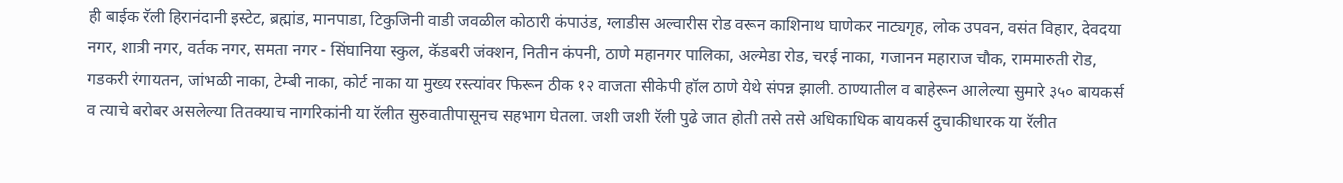ही बाईक रॅली हिरानंदानी इस्टेट, ब्रह्मांड, मानपाडा, टिकुजिनी वाडी जवळील कोठारी कंपाउंड, ग्लाडीस अल्वारीस रोड वरून काशिनाथ घाणेकर नाट्यगृह, लोक उपवन, वसंत विहार, देवदया नगर, शात्री नगर, वर्तक नगर, समता नगर - सिंघानिया स्कुल, कॅडबरी जंक्शन, नितीन कंपनी, ठाणे महानगर पालिका, अल्मेडा रोड, चरई नाका, गजानन महाराज चौक, राममारुती रॊड, गडकरी रंगायतन, जांभळी नाका, टेम्बी नाका, कोर्ट नाका या मुख्य रस्त्यांवर फिरून ठीक १२ वाजता सीकेपी हॉल ठाणे येथे संपन्न झाली. ठाण्यातील व बाहेरून आलेल्या सुमारे ३५० बायकर्स व त्याचे बरोबर असलेल्या तितक्याच नागरिकांनी या रॅलीत सुरुवातीपासूनच सहभाग घेतला. जशी जशी रॅली पुढे जात होती तसे तसे अधिकाधिक बायकर्स दुचाकीधारक या रॅलीत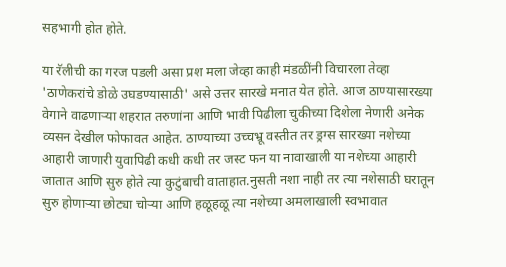सहभागी होत होते.

या रॅलीची का गरज पडली असा प्रश मला जेव्हा काही मंडळींनी विचारला तेव्हा 'ठाणेकरांचे डोळे उघडण्यासाठी' असे उत्तर सारखे मनात येत होते. आज ठाण्यासारख्या वेगाने वाढणाऱ्या शहरात तरुणांना आणि भावी पिढीला चुकीच्या दिशेला नेणारी अनेक व्यसन देखील फोफावत आहेत. ठाण्याच्या उच्चभ्रू वस्तीत तर ड्रग्स सारख्या नशेच्या आहारी जाणारी युवापिढी कधी कधी तर जस्ट फन या नावाखाली या नशेच्या आहारी जातात आणि सुरु होते त्या कुटुंबाची वाताहात.नुसती नशा नाही तर त्या नशेसाठी घरातून सुरु होणाऱ्या छोट्या चोऱ्या आणि हळूहळू त्या नशेच्या अमलाखाली स्वभावात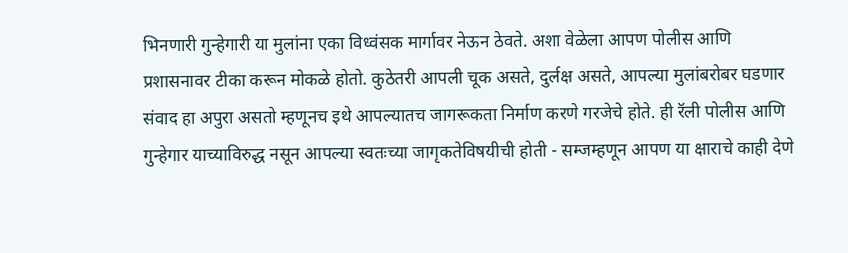भिनणारी गुन्हेगारी या मुलांना एका विध्वंसक मार्गावर नेऊन ठेवते. अशा वेळेला आपण पोलीस आणि प्रशासनावर टीका करून मोकळे होतो. कुठेतरी आपली चूक असते, दुर्लक्ष असते, आपल्या मुलांबरोबर घडणार संवाद हा अपुरा असतो म्हणूनच इथे आपल्यातच जागरूकता निर्माण करणे गरजेचे होते. ही रॅली पोलीस आणि गुन्हेगार याच्याविरुद्ध नसून आपल्या स्वतःच्या जागृकतेविषयीची होती - सम्जम्हणून आपण या क्षाराचे काही देणे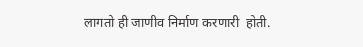लागतो ही जाणीव निर्माण करणारी  होती.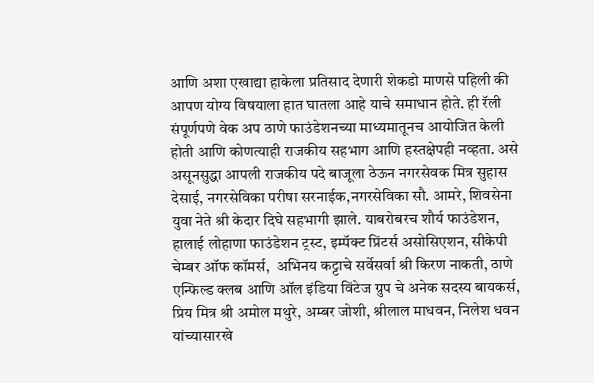आणि अशा एखाद्या हाकेला प्रतिसाद देणारी शेकडो माणसे पहिली की आपण योग्य विषयाला हात घातला आहे याचे समाधान होते. ही रॅली संपूर्णपणे वेक अप ठाणे फाउंडेशनच्या माध्यमातूनच आयोजित केली होती आणि कोणत्याही राजकीय सहभाग आणि हस्तक्षेपही नव्हता. असे असूनसुद्धा आपली राजकीय पदे बाजूला ठेऊन नगरसेवक मित्र सुहास देसाई, नगरसेविका परीषा सरनाईक,नगरसेविका सौ. आमरे, शिवसेना युवा नेते श्री केदार दिघे सहभागी झाले. याबरोबरच शौर्य फाउंडेशन, हालाई लोहाणा फाउंडेशन ट्रस्ट, इम्पॅक्ट प्रिंटर्स असोसिएशन, सीकेपी चेम्बर ऑफ कॉमर्स,  अभिनय कट्टाचे सर्वेसर्वा श्री किरण नाकती, ठाणे एन्फिल्ड क्लब आणि ऑल इंडिया विंटेज ग्रुप चे अनेक सदस्य बायकर्स, प्रिय मित्र श्री अमोल मथुरे, अम्बर जोशी, श्रीलाल माधवन, निलेश धवन यांच्यासारखे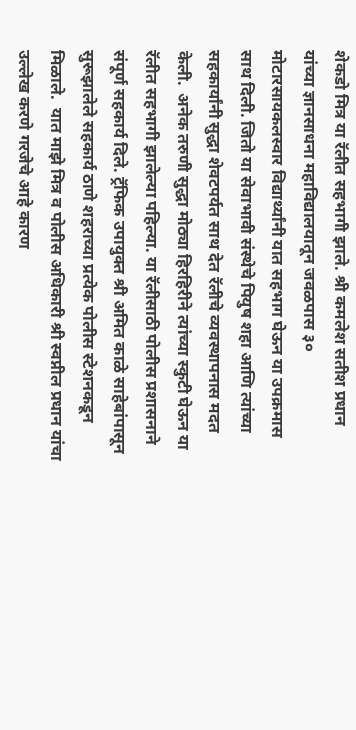शेकडो मित्र या रॅलीत सहभागी झाले. श्री कमलेश सतीश प्रधान यांच्या ज्ञानसाधना महाविद्यालयातून जवळपास ३० मोटारसायकलस्वार विद्यार्थ्यांनी यात सहभाग घेऊन या उपक्रमास साथ दिली. जितो या सेवाभावी संस्थेचे पियुष शहा आणि त्यांच्या सहकार्यांनी सुद्धा शेवटपर्यत साथ देत रॅलीचे व्यवस्थापनास मदत केली.  अनेक तरुणी सुद्धा मोठ्या हिरहिरीने त्यांच्या स्कुटी घेऊन या रॅलीत सहभागी झालेल्या पहिल्या. या रॅलीसाठी पोलीस प्रशासनाने संपूर्ण सहकार्य दिले. ट्रॅफिक उपायुक्त श्री अमित काळे साहेबांपासून सुरूझालेले सहकार्य ठाणे शहराच्या प्रत्येक पोलीस स्टेशनकडून मिळाले.  यात माझे मित्र व पोलीस अधिकारी श्री स्वप्नील प्रधान यांचा उल्लेख करणे गरजेचे आहे कारण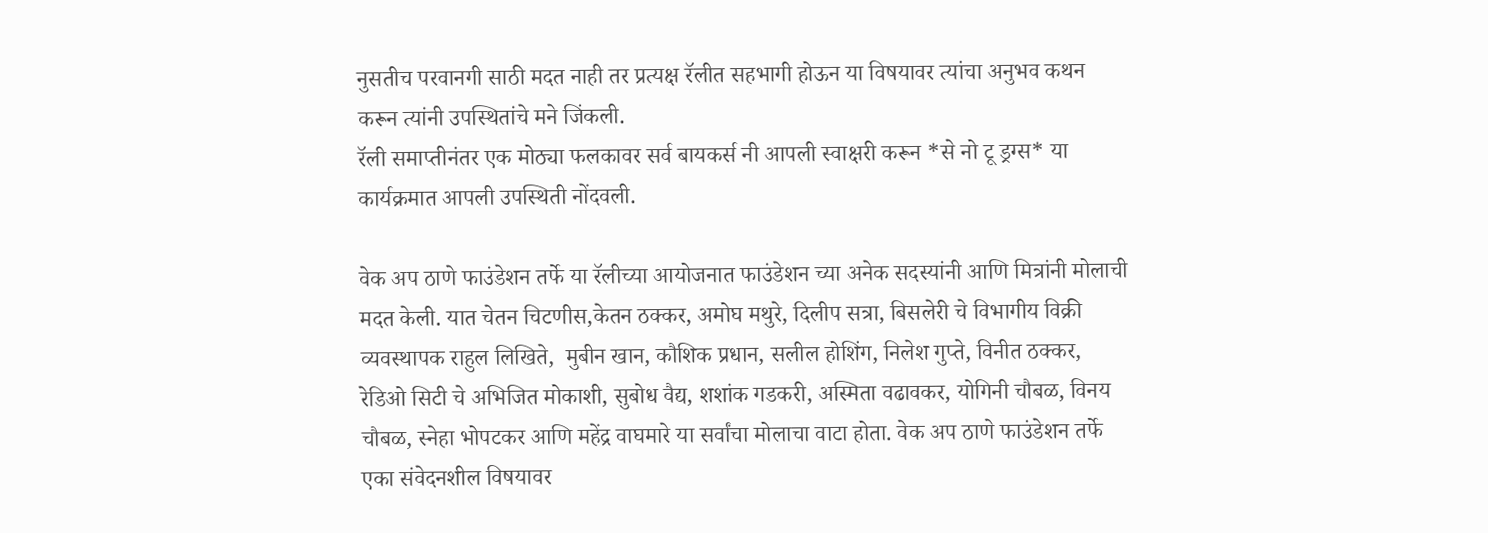नुसतीच परवानगी साठी मदत नाही तर प्रत्यक्ष रॅलीत सहभागी होऊन या विषयावर त्यांचा अनुभव कथन करून त्यांनी उपस्थितांचे मने जिंकली.
रॅली समाप्तीनंतर एक मोठ्या फलकावर सर्व बायकर्स नी आपली स्वाक्षरी करून *से नो टू ड्रग्स* या कार्यक्रमात आपली उपस्थिती नोंदवली.

वेक अप ठाणे फाउंडेशन तर्फे या रॅलीच्या आयोजनात फाउंडेशन च्या अनेक सदस्यांनी आणि मित्रांनी मोलाची मदत केली. यात चेतन चिटणीस,केतन ठक्कर, अमोघ मथुरे, दिलीप सत्रा, बिसलेरी चे विभागीय विक्री व्यवस्थापक राहुल लिखिते,  मुबीन खान, कौशिक प्रधान, सलील होशिंग, निलेश गुप्ते, विनीत ठक्कर, रेडिओ सिटी चे अभिजित मोकाशी, सुबोध वैद्य, शशांक गडकरी, अस्मिता वढावकर, योगिनी चौबळ, विनय चौबळ, स्नेहा भोपटकर आणि महेंद्र वाघमारे या सर्वांचा मोलाचा वाटा होता. वेक अप ठाणे फाउंडेशन तर्फे एका संवेदनशील विषयावर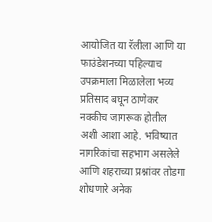आयोजित या रॅलीला आणि या फाउंडेशनच्या पहिल्याच उपक्रमाला मिळालेला भव्य प्रतिसाद बघून ठाणेकर नक्कीच जागरूक होतील अशी आशा आहे. भविष्यात नागरिकांचा सहभाग असलेले आणि शहराच्या प्रश्नांवर तोडगा शोधणारे अनेक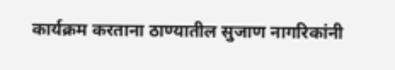कार्यक्रम करताना ठाण्यातील सुजाण नागरिकांनी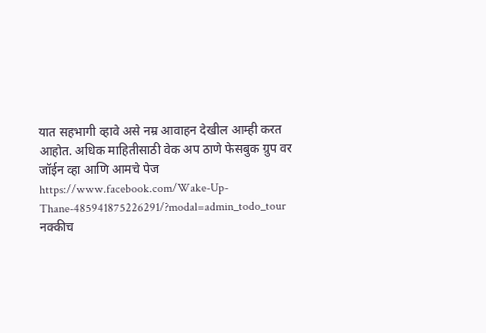यात सहभागी व्हावे असे नम्र आवाहन देखील आम्ही करत आहोत. अधिक माहितीसाठी वेक अप ठाणे फेसबुक ग्रुप वर जॉईन व्हा आणि आमचे पेज https://www.facebook.com/Wake-Up-Thane-485941875226291/?modal=admin_todo_tour नक्कीच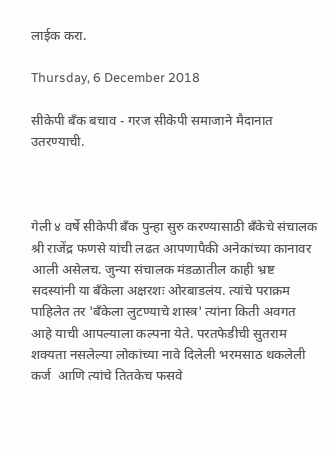लाईक करा.

Thursday, 6 December 2018

सीकेपी बँक बचाव - गरज सीकेपी समाजाने मैदानात उतरण्याची.



गेली ४ वर्षे सीकेपी बँक पुन्हा सुरु करण्यासाठी बँकेचे संचालक श्री राजेंद्र फणसे यांची लढत आपणापैकी अनेकांच्या कानावर आली असेलच. जुन्या संचालक मंडळातील काही भ्रष्ट सदस्यांनी या बँकेला अक्षरशः ओरबाडलंय. त्यांचे पराक्रम पाहिलेत तर 'बँकेला लुटण्याचे शास्त्र' त्यांना किती अवगत आहे याची आपल्याला कल्पना येते. परतफेडीची सुतराम शक्यता नसलेल्या लोकांच्या नावे दिलेली भरमसाठ थकलेली कर्ज  आणि त्यांचे तितकेच फसवे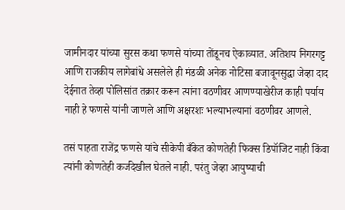जामीनदार यांच्या सुरस कथा फणसे यांच्या तोंडूनच ऐकाव्यात. अतिशय निगरगट्ट आणि राजकीय लागेबांधे असलेले ही मंडळी अनेक नोटिसा बजावूनसुद्धा जेव्हा दाद देईनात तेव्हा पोलिसांत तक्रार करून त्यांना वठणीवर आणण्याखेरीज काही पर्याय नाही हे फणसे यांनी जाणले आणि अक्षरशः भल्याभल्यानां वठणीवर आणले.

तसं पाहता राजेंद्र फणसे यांचे सीकेपी बँकेत कोणतेही फिक्स डिपॉजिट नाही किंवा त्यांनी कोणतेही कर्जदेखील घेतले नाही. परंतु जेव्हा आयुष्याची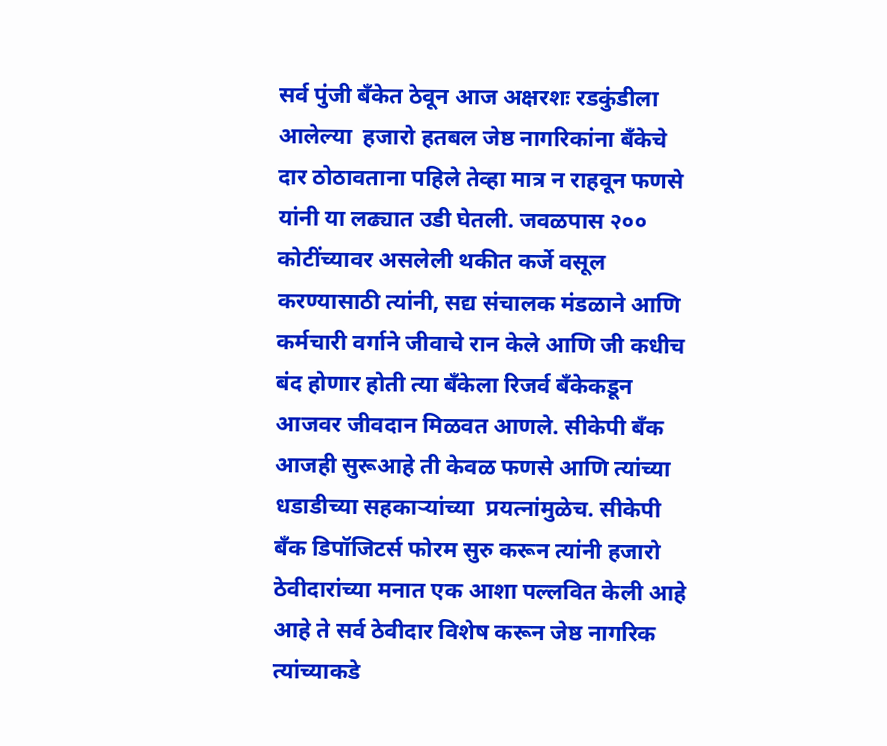सर्व पुंजी बँकेत ठेवून आज अक्षरशः रडकुंडीला आलेल्या  हजारो हतबल जेष्ठ नागरिकांना बँकेचे दार ठोठावताना पहिले तेव्हा मात्र न राहवून फणसे यांनी या लढ्यात उडी घेतली. जवळपास २०० कोटींच्यावर असलेली थकीत कर्जे वसूल करण्यासाठी त्यांनी, सद्य संचालक मंडळाने आणि कर्मचारी वर्गाने जीवाचे रान केले आणि जी कधीच बंद होणार होती त्या बँकेला रिजर्व बँकेकडून आजवर जीवदान मिळवत आणले. सीकेपी बँक आजही सुरूआहे ती केवळ फणसे आणि त्यांच्या धडाडीच्या सहकाऱ्यांच्या  प्रयत्नांमुळेच. सीकेपी बँक डिपॉजिटर्स फोरम सुरु करून त्यांनी हजारो ठेवीदारांच्या मनात एक आशा पल्लवित केली आहे आहे ते सर्व ठेवीदार विशेष करून जेष्ठ नागरिक त्यांच्याकडे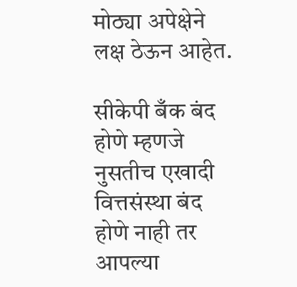मोठ्या अपेक्षेने लक्ष ठेऊन आहेत.

सीकेपी बँक बंद होणे म्हणजे नुसतीच एखादी वित्तसंस्था बंद होणे नाही तर आपल्या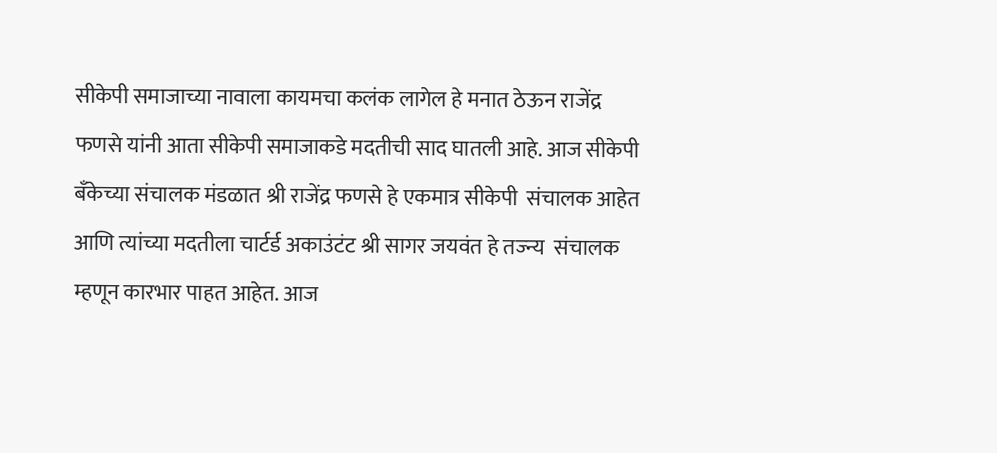सीकेपी समाजाच्या नावाला कायमचा कलंक लागेल हे मनात ठेऊन राजेंद्र फणसे यांनी आता सीकेपी समाजाकडे मदतीची साद घातली आहे. आज सीकेपी बँकेच्या संचालक मंडळात श्री राजेंद्र फणसे हे एकमात्र सीकेपी  संचालक आहेत आणि त्यांच्या मदतीला चार्टर्ड अकाउंटंट श्री सागर जयवंत हे तज्न्य  संचालक म्हणून कारभार पाहत आहेत. आज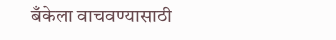बँकेला वाचवण्यासाठी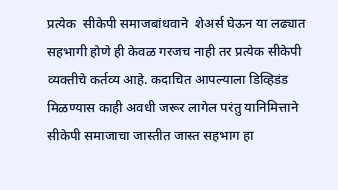प्रत्येक  सीकेपी समाजबांधवाने  शेअर्स घेऊन या लढ्यात सहभागी होणे ही केवळ गरजच नाही तर प्रत्येक सीकेपी व्यक्तीचे कर्तव्य आहे. कदाचित आपल्याला डिव्हिडंड मिळण्यास काही अवधी जरूर लागेल परंतु यानिमित्ताने सीकेपी समाजाचा जास्तीत जास्त सहभाग हा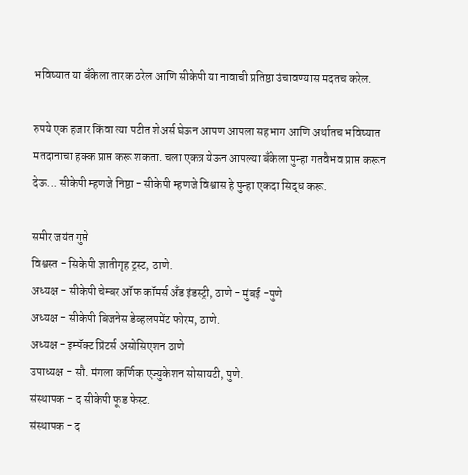भविष्यात या बँकेला तारक ठरेल आणि सीकेपी या नावाची प्रतिष्ठा उंचावण्यास मदतच करेल.

रुपये एक हजार किंवा त्या पटीत शेअर्स घेऊन आपण आपला सहभाग आणि अर्थातच भविष्यात मतदानाचा हक्क प्राप्त करू शकता. चला एकत्र येऊन आपल्या बँकेला पुन्हा गतवैभव प्राप्त करून देऊ... सीकेपी म्हणजे निष्ठा - सीकेपी म्हणजे विश्वास हे पुन्हा एकदा सिद्ध करू.

समीर जयंत गुप्ते
विश्वस्त - सिकेपी ज्ञातीगृह ट्रस्ट, ठाणे.
अध्यक्ष - सीकेपी चेम्बर ऑफ कॉमर्स अँड इंडस्ट्री, ठाणे - मुंबई -पुणे
अध्यक्ष - सीकेपी बिजनेस डेव्हलपमेंट फोरम, ठाणे.
अध्यक्ष - इम्पॅक्ट प्रिंटर्स असोसिएशन ठाणे
उपाध्यक्ष - सौ. मंगला कर्णिक एज्युकेशन सोसायटी, पुणे.
संस्थापक - द सीकेपी फूड फेस्ट.
संस्थापक - द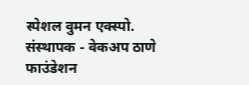स्पेशल वुमन एक्स्पो.
संस्थापक - वेकअप ठाणे फाउंडेशन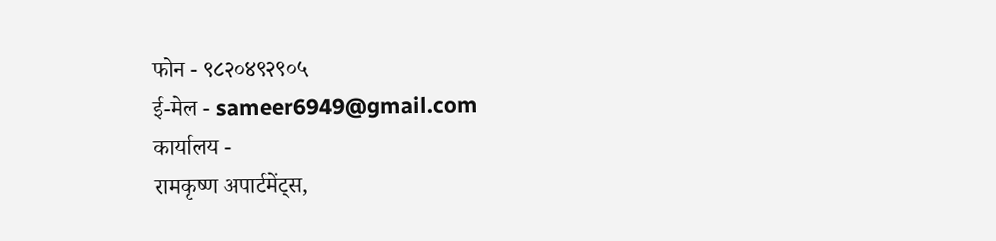फोन - ९८२०४९२९०५
ई-मेल - sameer6949@gmail.com
कार्यालय -
रामकृष्ण अपार्टमेंट्स,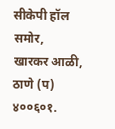सीकेपी हॉल समोर,
खारकर आळी, ठाणे (प) ४००६०१.